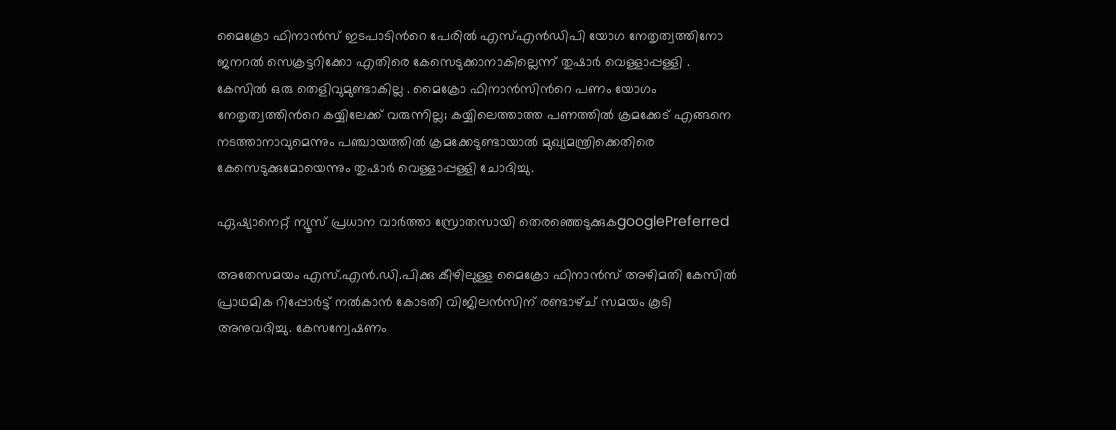മൈക്രോ ഫിനാൻസ് ഇടപാടിന്‍റെ പേരിൽ എസ്എന്‍ഡിപി യോഗ നേതൃത്വത്തിനോ ജനറൽ സെക്രട്ടറിക്കോ എതിരെ കേസെടുക്കാനാകില്ലെന്ന് തുഷാർ വെള്ളാപ്പള്ളി . കേസിൽ ഒരു തെളിവുമുണ്ടാകില്ല . മൈക്രോ ഫിനാന്‍സിന്‍റെ പണം യോഗം നേതൃത്വത്തിന്‍റെ കയ്യിലേക്ക് വരുന്നില്ല; കയ്യിലെത്താത്ത പണത്തില്‍ ക്രമക്കേട് എങ്ങനെ നടത്താനാവുമെന്നും പഞ്ചായത്തില്‍ ക്രമക്കേടുണ്ടായാല്‍ മുഖ്യമന്ത്രിക്കെതിരെ കേസെടുക്കുമോയെന്നും തുഷാർ വെള്ളാപ്പള്ളി ചോദിച്ചു.

ഏഷ്യാനെറ്റ് ന്യൂസ് പ്രധാന വാർത്താ സ്രോതസായി തെരഞ്ഞെടുക്കുകgooglePreferred

അതേസമയം എസ്.എൻ.ഡി.പിക്കു കീഴിലുള്ള മൈക്രോ ഫിനാൻസ് അഴിമതി കേസിൽ പ്രാഥമിക റിപ്പോർട്ട് നൽകാൻ കോടതി വിജിലൻസിന് രണ്ടാഴ്ച് സമയം കൂടി അനുവദിച്ചു. കേസന്വേഷണം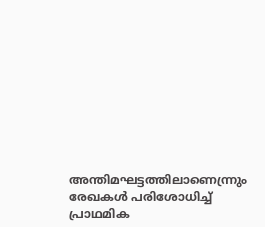അന്തിമഘട്ടത്തിലാണെന്ന്രും രേഖകള്‍ പരിശോധിച്ച് പ്രാഥമിക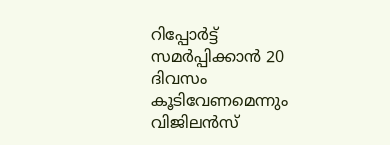റിപ്പോർട്ട് സമർപ്പിക്കാൻ 20 ദിവസം കൂടിവേണമെന്നും വിജിലൻസ്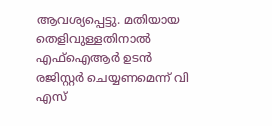ആവശ്യപ്പെട്ടു. മതിയായ തെളിവുള്ളതിനാൽ എഫ്ഐആർ ഉടൻ രജിസ്റ്റർ ചെയ്യണമെന്ന് വി എസ്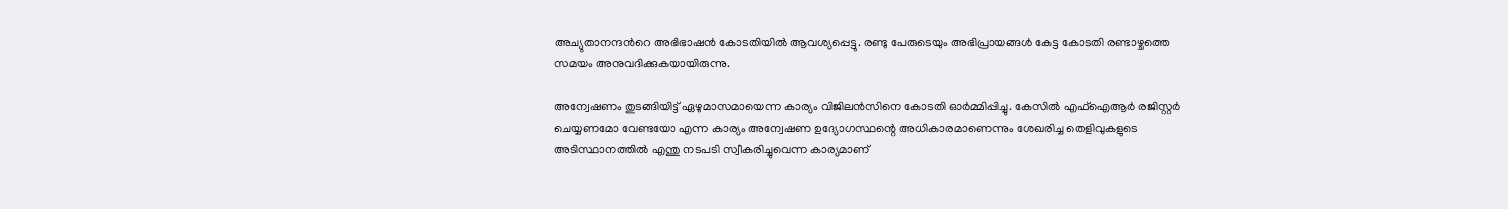അച്യുതാനന്ദന്‍റെ അഭിഭാഷൻ കോടതിയിൽ ആവശ്യപ്പെട്ടു. രണ്ടു പേരുടെയും അഭിപ്രായങ്ങള്‍ കേട്ട കോടതി രണ്ടാഴ്ചത്തെ സമയം അനുവദിക്കുകയായിരുന്നു.

അന്വേഷണം തുടങ്ങിയിട്ട് ഏഴുമാസമായെന്ന കാര്യം വിജിലൻസിനെ കോടതി ഓർമ്മിപ്പിച്ചു. കേസിൽ എഫ്ഐആർ രജിസ്റ്റർ ചെയ്യണമോ വേണ്ടയോ എന്ന കാര്യം അന്വേഷണ ഉദ്യോഗസ്ഥന്റെ അധികാരമാണെന്നും ശേഖരിച്ച തെളിവുകളുടെ അടിസ്ഥാനത്തിൽ എന്തു നടപടി സ്വീകരിച്ചുവെന്ന കാര്യമാണ്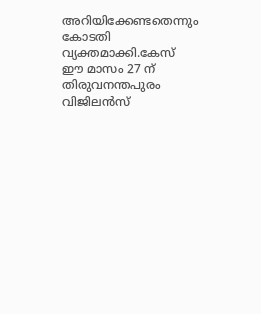അറിയിക്കേണ്ടതെന്നും കോടതി വ്യക്തമാക്കി.കേസ് ഈ മാസം 27 ന് തിരുവനന്തപുരം വിജിലൻസ്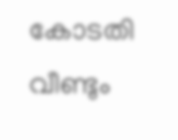കോടതി വീണ്ടും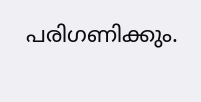പരിഗണിക്കും.